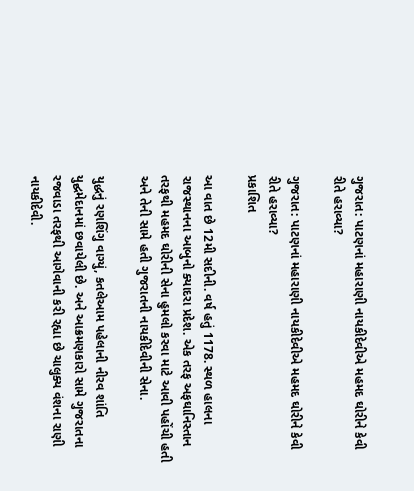ગુજરાત: પાટણનાં મહારાણી નાયકીદેવીએ મહમદ ઘોરીને કેવી રીતે હરાવ્યા?

ગુજરાત: પાટણનાં મહારાણી નાયકીદેવીએ મહમદ ઘોરીને કેવી રીતે હરાવ્યા?
પ્રકાશિત

આ વાત છે 12મી સદીની. વર્ષ હતું 1178. સ્થળ હાલના રાજસ્થાનના આબુનો ક્યાદરા પ્રદેશ. એક તરફ અફઘાનિસ્તાન તરફથી મહમદ ઘોરીની સેના હુમલો કરવા માટે આવી પહોંચી હતી અને તેની સામે હતી ગુજરાતની નાયકીદેવીની સેના.

યુદ્ધનું રણશિંગુ વાગ્યું, કતલેઆમ પહેલાની નીરવ શાંતિ યુદ્ઘમેદાનમાં છવાયેલી છે. અને આક્રમણકારો સામે ગુજરાતના રજવાડા તરફથી આગેવાની કરી રહ્યા છે ચાલુક્ય વંશના રાણી નાયકીદેવી.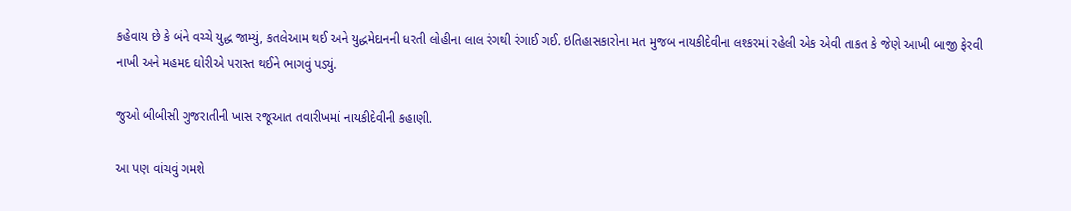કહેવાય છે કે બંને વચ્ચે યુદ્ધ જામ્યું, કતલેઆમ થઈ અને યુદ્ધમેદાનની ધરતી લોહીના લાલ રંગથી રંગાઈ ગઈ. ઇતિહાસકારોના મત મુજબ નાયકીદેવીના લશ્કરમાં રહેલી એક એવી તાકત કે જેણે આખી બાજી ફેરવી નાખી અને મહમદ ઘોરીએ પરાસ્ત થઈને ભાગવું પડ્યું.

જુઓ બીબીસી ગુજરાતીની ખાસ રજૂઆત તવારીખમાં નાયકીદેવીની કહાણી.

આ પણ વાંચવું ગમશે